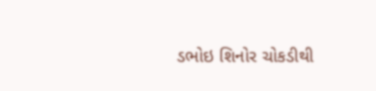ડભોઇ શિનોર ચોકડીથી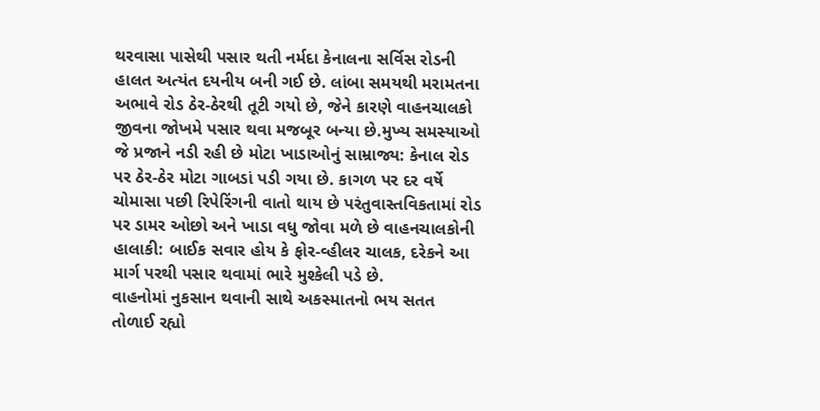થરવાસા પાસેથી પસાર થતી નર્મદા કેનાલના સર્વિસ રોડની હાલત અત્યંત દયનીય બની ગઈ છે. લાંબા સમયથી મરામતના અભાવે રોડ ઠેર-ઠેરથી તૂટી ગયો છે, જેને કારણે વાહનચાલકો જીવના જોખમે પસાર થવા મજબૂર બન્યા છે.મુખ્ય સમસ્યાઓ જે પ્રજાને નડી રહી છે મોટા ખાડાઓનું સામ્રાજ્ય: કેનાલ રોડ પર ઠેર-ઠેર મોટા ગાબડાં પડી ગયા છે. કાગળ પર દર વર્ષે ચોમાસા પછી રિપેરિંગની વાતો થાય છે પરંતુવાસ્તવિકતામાં રોડ પર ડામર ઓછો અને ખાડા વધુ જોવા મળે છે વાહનચાલકોની હાલાકી: બાઈક સવાર હોય કે ફોર-વ્હીલર ચાલક, દરેકને આ માર્ગ પરથી પસાર થવામાં ભારે મુશ્કેલી પડે છે.
વાહનોમાં નુકસાન થવાની સાથે અકસ્માતનો ભય સતત તોળાઈ રહ્યો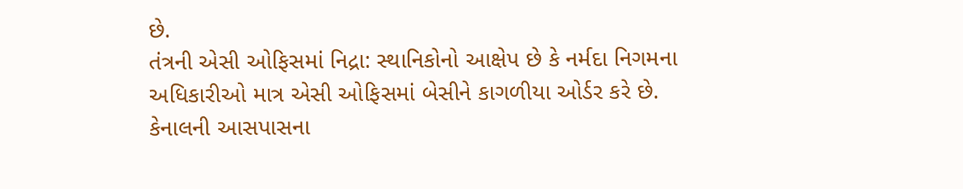છે.
તંત્રની એસી ઓફિસમાં નિદ્રા: સ્થાનિકોનો આક્ષેપ છે કે નર્મદા નિગમના અધિકારીઓ માત્ર એસી ઓફિસમાં બેસીને કાગળીયા ઓર્ડર કરે છે. કેનાલની આસપાસના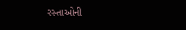રસ્તાઓની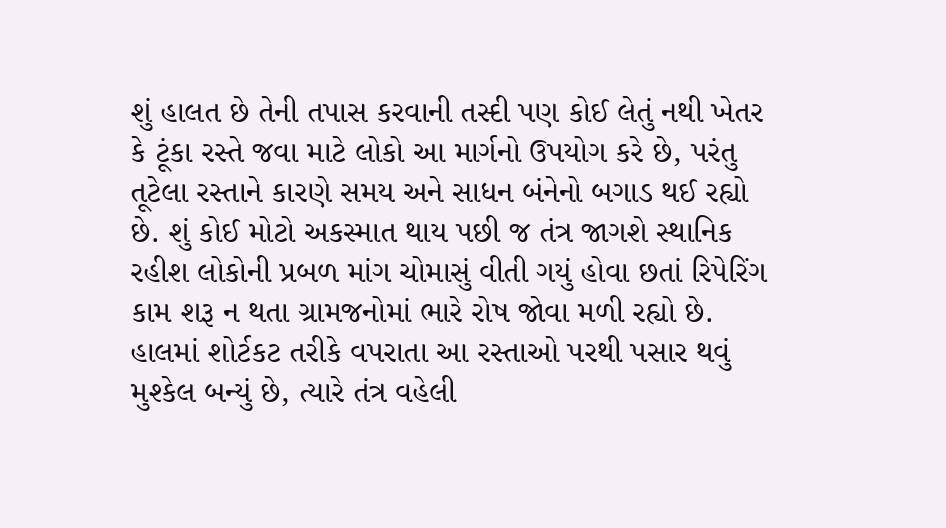શું હાલત છે તેની તપાસ કરવાની તસ્દી પણ કોઈ લેતું નથી ખેતર કે ટૂંકા રસ્તે જવા માટે લોકો આ માર્ગનો ઉપયોગ કરે છે, પરંતુ તૂટેલા રસ્તાને કારણે સમય અને સાધન બંનેનો બગાડ થઈ રહ્યો છે. શું કોઈ મોટો અકસ્માત થાય પછી જ તંત્ર જાગશે સ્થાનિક રહીશ લોકોની પ્રબળ માંગ ચોમાસું વીતી ગયું હોવા છતાં રિપેરિંગ કામ શરૂ ન થતા ગ્રામજનોમાં ભારે રોષ જોવા મળી રહ્યો છે. હાલમાં શોર્ટકટ તરીકે વપરાતા આ રસ્તાઓ પરથી પસાર થવું મુશ્કેલ બન્યું છે, ત્યારે તંત્ર વહેલી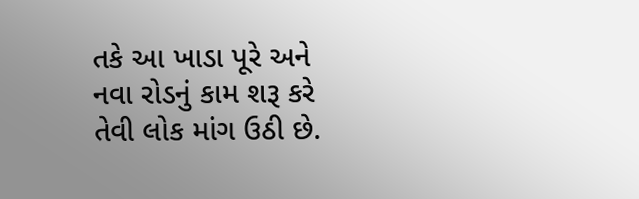તકે આ ખાડા પૂરે અને નવા રોડનું કામ શરૂ કરે તેવી લોક માંગ ઉઠી છે.